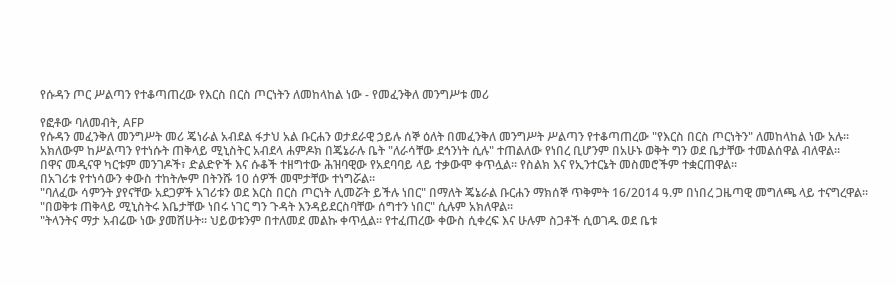የሱዳን ጦር ሥልጣን የተቆጣጠረው የእርስ በርስ ጦርነትን ለመከላከል ነው - የመፈንቅለ መንግሥቱ መሪ

የፎቶው ባለመብት, AFP
የሱዳን መፈንቅለ መንግሥት መሪ ጄነራል አብደል ፋታህ አል ቡርሐን ወታደራዊ ኃይሉ ሰኞ ዕለት በመፈንቅለ መንግሥት ሥልጣን የተቆጣጠረው "የእርስ በርስ ጦርነትን" ለመከላከል ነው አሉ።
አክለውም ከሥልጣን የተነሱት ጠቅላይ ሚኒስትር አብደላ ሐምዶክ በጄኔራሉ ቤት "ለራሳቸው ደኅንነት ሲሉ" ተጠልለው የነበረ ቢሆንም በአሁኑ ወቅት ግን ወደ ቤታቸው ተመልሰዋል ብለዋል።
በዋና መዲናዋ ካርቱም መንገዶች፣ ድልድዮች እና ሱቆች ተዘግተው ሕዝባዊው የአደባባይ ላይ ተቃውሞ ቀጥሏል። የስልክ እና የኢንተርኔት መስመሮችም ተቋርጠዋል።
በአገሪቱ የተነሳውን ቀውስ ተከትሎም በትንሹ 10 ሰዎች መሞታቸው ተነግሯል።
"ባለፈው ሳምንት ያየናቸው አደጋዎች አገሪቱን ወደ እርስ በርስ ጦርነት ሊመሯት ይችሉ ነበር" በማለት ጄኔራል ቡርሐን ማክሰኞ ጥቅምት 16/2014 ዓ.ም በነበረ ጋዜጣዊ መግለጫ ላይ ተናግረዋል።
"በወቅቱ ጠቅላይ ሚኒስትሩ እቤታቸው ነበሩ ነገር ግን ጉዳት እንዳይደርስባቸው ሰግተን ነበር" ሲሉም አክለዋል።
"ትላንትና ማታ አብሬው ነው ያመሸሁት። ህይወቱንም በተለመደ መልኩ ቀጥሏል። የተፈጠረው ቀውስ ሲቀረፍ እና ሁሉም ስጋቶች ሲወገዱ ወደ ቤቱ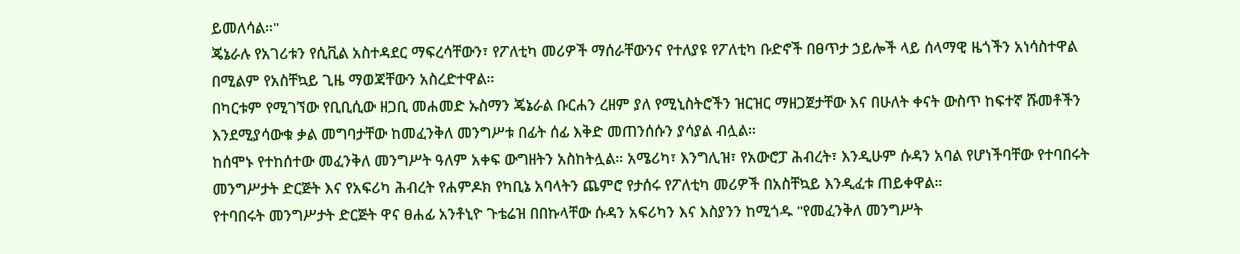ይመለሳል።"
ጄኔራሉ የአገሪቱን የሲቪል አስተዳደር ማፍረሳቸውን፣ የፖለቲካ መሪዎች ማሰራቸውንና የተለያዩ የፖለቲካ ቡድኖች በፀጥታ ኃይሎች ላይ ሰላማዊ ዜጎችን አነሳስተዋል በሚልም የአስቸኳይ ጊዜ ማወጃቸውን አስረድተዋል።
በካርቱም የሚገኘው የቢቢሲው ዘጋቢ መሐመድ ኡስማን ጄኔራል ቡርሐን ረዘም ያለ የሚኒስትሮችን ዝርዝር ማዘጋጀታቸው እና በሁለት ቀናት ውስጥ ከፍተኛ ሹመቶችን እንደሚያሳውቁ ቃል መግባታቸው ከመፈንቅለ መንግሥቱ በፊት ሰፊ እቅድ መጠንሰሱን ያሳያል ብሏል።
ከሰሞኑ የተከሰተው መፈንቅለ መንግሥት ዓለም አቀፍ ውግዘትን አስከትሏል። አሜሪካ፣ እንግሊዝ፣ የአውሮፓ ሕብረት፣ እንዲሁም ሱዳን አባል የሆነችባቸው የተባበሩት መንግሥታት ድርጅት እና የአፍሪካ ሕብረት የሐምዶክ የካቢኔ አባላትን ጨምሮ የታሰሩ የፖለቲካ መሪዎች በአስቸኳይ እንዲፈቱ ጠይቀዋል።
የተባበሩት መንግሥታት ድርጅት ዋና ፀሐፊ አንቶኒዮ ጉቴሬዝ በበኩላቸው ሱዳን አፍሪካን እና እስያንን ከሚጎዱ "የመፈንቅለ መንግሥት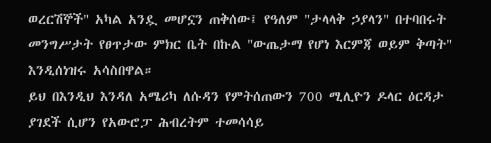ወረርሽኞች" አካል አንዷ መሆኗን ጠቅሰው፤ የዓለም "ታላላቅ ኃያላን" በተባበሩት መንግሥታት የፀጥታው ምክር ቤት በኩል "ውጤታማ የሆነ እርምጃ ወይም ቅጣት" እንዲሰነዝሩ አሳስበዋል።
ይህ በእንዲህ እንዳለ አሜሪካ ለሱዳን የምትሰጠውን 700 ሚሊዮን ዶላር ዕርዳታ ያገደች ሲሆን የአውሮፓ ሕብረትም ተመሳሳይ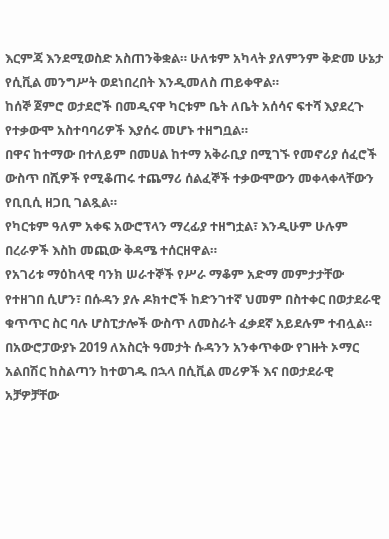እርምጃ እንደሚወስድ አስጠንቅቋል። ሁለቱም አካላት ያለምንም ቅድመ ሁኔታ የሲቪል መንግሥት ወደነበረበት እንዲመለስ ጠይቀዋል።
ከሰኞ ጀምሮ ወታደሮች በመዲናዋ ካርቱም ቤት ለቤት አሰሳና ፍተሻ እያደረጉ የተቃውሞ አስተባባሪዎች እያሰሩ መሆኑ ተዘግቧል።
በዋና ከተማው በተለይም በመሀል ከተማ አቅራቢያ በሚገኙ የመኖሪያ ሰፈሮች ውስጥ በሺዎች የሚቆጠሩ ተጨማሪ ሰልፈኞች ተቃውሞውን መቀላቀላቸውን የቢቢሲ ዘጋቢ ገልጿል።
የካርቱም ዓለም አቀፍ አውሮፕላን ማረፊያ ተዘግቷል፣ እንዲሁም ሁሉም በረራዎች እስከ መጪው ቅዳሜ ተሰርዘዋል።
የአገሪቱ ማዕከላዊ ባንክ ሠራተኞች የሥራ ማቆም አድማ መምታታቸው የተዘገበ ሲሆን፣ በሱዳን ያሉ ዶክተሮች ከድንገተኛ ህመም በስተቀር በወታደራዊ ቁጥጥር ስር ባሉ ሆስፒታሎች ውስጥ ለመስራት ፈቃደኛ አይደሉም ተብሏል።
በአውሮፓውያኑ 2019 ለአስርት ዓመታት ሱዳንን አንቀጥቀው የገዙት ኦማር አልበሽር ከስልጣን ከተወገዱ በኋላ በሲቪል መሪዎች እና በወታደራዊ አቻዎቻቸው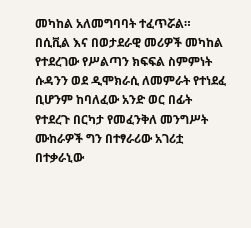መካከል አለመግባባት ተፈጥሯል።
በሲቪል እና በወታደራዊ መሪዎች መካከል የተደረገው የሥልጣን ክፍፍል ስምምነት ሱዳንን ወደ ዲሞክራሲ ለመምራት የተነደፈ ቢሆንም ከባለፈው አንድ ወር በፊት የተደረጉ በርካታ የመፈንቅለ መንግሥት ሙከራዎች ግን በተፃራሪው አገሪቷ በተቃራኒው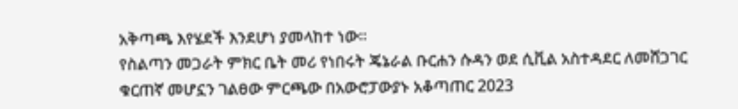አቅጣጫ እየሄደች እንደሆነ ያመላከተ ነው።
የስልጣን መጋራት ምክር ቤት መሪ የነበሩት ጄኔራል ቡርሐን ሱዳን ወደ ሲቪል አስተዳደር ለመሸጋገር ቁርጠኛ መሆኗን ገልፀው ምርጫው በአውሮፓውያኑ አቆጣጠር 2023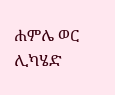ሐምሌ ወር ሊካሄድ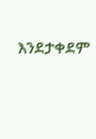እንደታቀደም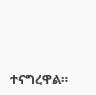ተናግረዋል።